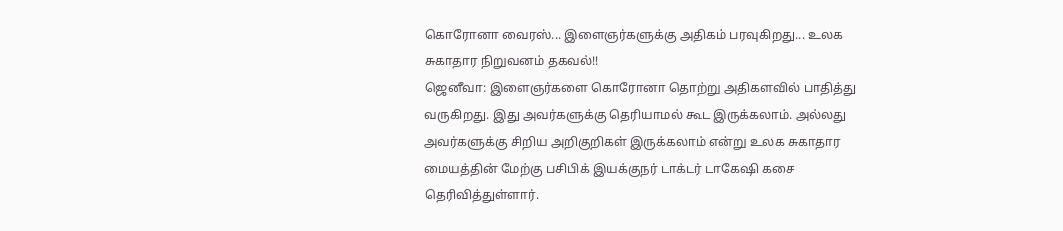கொரோனா வைரஸ்... இளைஞர்களுக்கு அதிகம் பரவுகிறது... உலக சுகாதார நிறுவனம் தகவல்!!
ஜெனீவா: இளைஞர்களை கொரோனா தொற்று அதிகளவில் பாதித்து வருகிறது. இது அவர்களுக்கு தெரியாமல் கூட இருக்கலாம். அல்லது அவர்களுக்கு சிறிய அறிகுறிகள் இருக்கலாம் என்று உலக சுகாதார மையத்தின் மேற்கு பசிபிக் இயக்குநர் டாக்டர் டாகேஷி கசை தெரிவித்துள்ளார்.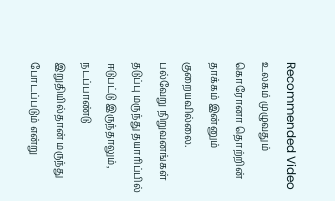Recommended Video
உலகம் முழுவதும் கொரோனா தொற்றின் தாக்கம் இன்னும் குறையவில்லை. பல்வேறு நிறுவனங்கள் தடுப்பு மருந்து தயாரிப்பில் ஈடுபட்டு இருந்தாலும், நடப்பாண்டு இறுதியில்தான் மருந்து போடப்படும் என்று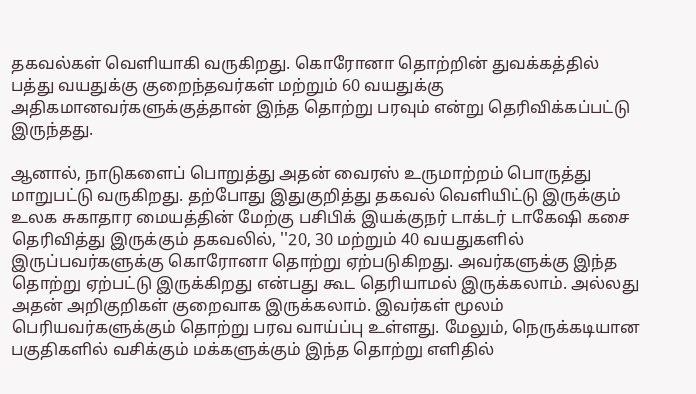தகவல்கள் வெளியாகி வருகிறது. கொரோனா தொற்றின் துவக்கத்தில் பத்து வயதுக்கு குறைந்தவர்கள் மற்றும் 60 வயதுக்கு அதிகமானவர்களுக்குத்தான் இந்த தொற்று பரவும் என்று தெரிவிக்கப்பட்டு இருந்தது.

ஆனால், நாடுகளைப் பொறுத்து அதன் வைரஸ் உருமாற்றம் பொருத்து மாறுபட்டு வருகிறது. தற்போது இதுகுறித்து தகவல் வெளியிட்டு இருக்கும் உலக சுகாதார மையத்தின் மேற்கு பசிபிக் இயக்குநர் டாக்டர் டாகேஷி கசை தெரிவித்து இருக்கும் தகவலில், ''20, 30 மற்றும் 40 வயதுகளில் இருப்பவர்களுக்கு கொரோனா தொற்று ஏற்படுகிறது. அவர்களுக்கு இந்த தொற்று ஏற்பட்டு இருக்கிறது என்பது கூட தெரியாமல் இருக்கலாம். அல்லது அதன் அறிகுறிகள் குறைவாக இருக்கலாம். இவர்கள் மூலம் பெரியவர்களுக்கும் தொற்று பரவ வாய்ப்பு உள்ளது. மேலும், நெருக்கடியான பகுதிகளில் வசிக்கும் மக்களுக்கும் இந்த தொற்று எளிதில்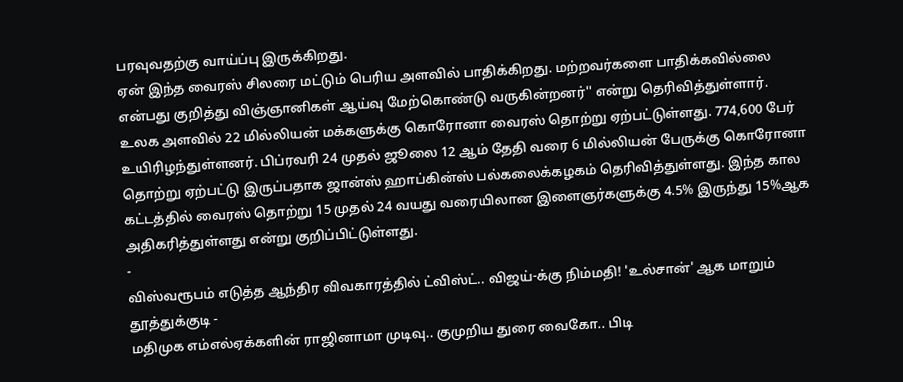பரவுவதற்கு வாய்ப்பு இருக்கிறது.
ஏன் இந்த வைரஸ் சிலரை மட்டும் பெரிய அளவில் பாதிக்கிறது. மற்றவர்களை பாதிக்கவில்லை என்பது குறித்து விஞ்ஞானிகள் ஆய்வு மேற்கொண்டு வருகின்றனர்'' என்று தெரிவித்துள்ளார்.
உலக அளவில் 22 மில்லியன் மக்களுக்கு கொரோனா வைரஸ் தொற்று ஏற்பட்டுள்ளது. 774,600 பேர் உயிரிழந்துள்ளனர். பிப்ரவரி 24 முதல் ஜூலை 12 ஆம் தேதி வரை 6 மில்லியன் பேருக்கு கொரோனா தொற்று ஏற்பட்டு இருப்பதாக ஜான்ஸ் ஹாப்கின்ஸ் பல்கலைக்கழகம் தெரிவித்துள்ளது. இந்த கால கட்டத்தில் வைரஸ் தொற்று 15 முதல் 24 வயது வரையிலான இளைஞர்களுக்கு 4.5% இருந்து 15%ஆக அதிகரித்துள்ளது என்று குறிப்பிட்டுள்ளது.
-
விஸ்வரூபம் எடுத்த ஆந்திர விவகாரத்தில் ட்விஸ்ட்.. விஜய்-க்கு நிம்மதி! 'உல்சான்' ஆக மாறும் தூத்துக்குடி -
மதிமுக எம்எல்ஏக்களின் ராஜினாமா முடிவு.. குமுறிய துரை வைகோ.. பிடி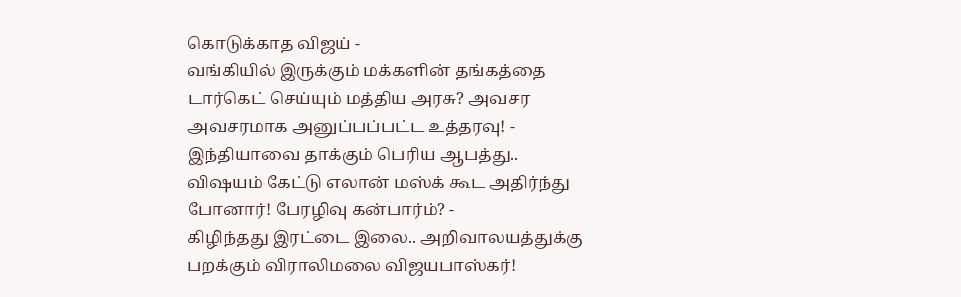கொடுக்காத விஜய் -
வங்கியில் இருக்கும் மக்களின் தங்கத்தை டார்கெட் செய்யும் மத்திய அரசு? அவசர அவசரமாக அனுப்பப்பட்ட உத்தரவு! -
இந்தியாவை தாக்கும் பெரிய ஆபத்து.. விஷயம் கேட்டு எலான் மஸ்க் கூட அதிர்ந்து போனார்! பேரழிவு கன்பார்ம்? -
கிழிந்தது இரட்டை இலை.. அறிவாலயத்துக்கு பறக்கும் விராலிமலை விஜயபாஸ்கர்!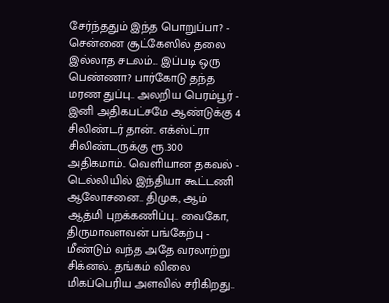சேர்ந்ததும் இந்த பொறுப்பா? -
சென்னை சூட்கேஸில் தலை இல்லாத சடலம்... இப்படி ஒரு பெண்ணா? பார்கோடு தந்த மரண துப்பு.. அலறிய பெரம்பூர் -
இனி அதிகபட்சமே ஆண்டுக்கு 4 சிலிண்டர் தான்.. எக்ஸ்ட்ரா சிலிண்டருக்கு ரூ.300 அதிகமாம்.. வெளியான தகவல் -
டெல்லியில் இந்தியா கூட்டணி ஆலோசனை.. திமுக, ஆம் ஆத்மி புறக்கணிப்பு.. வைகோ, திருமாவளவன் பங்கேற்பு -
மீண்டும் வந்த அதே வரலாற்று சிக்னல்.. தங்கம் விலை மிகப்பெரிய அளவில் சரிகிறது..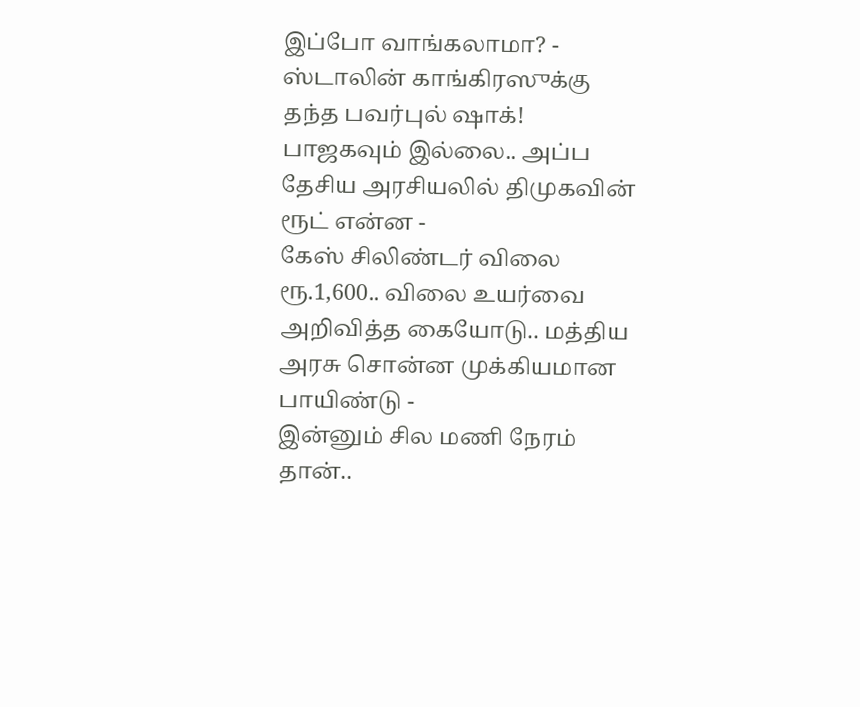இப்போ வாங்கலாமா? -
ஸ்டாலின் காங்கிரஸுக்கு தந்த பவர்புல் ஷாக்! பாஜகவும் இல்லை.. அப்ப தேசிய அரசியலில் திமுகவின் ரூட் என்ன -
கேஸ் சிலிண்டர் விலை ரூ.1,600.. விலை உயர்வை அறிவித்த கையோடு.. மத்திய அரசு சொன்ன முக்கியமான பாயிண்டு -
இன்னும் சில மணி நேரம் தான்..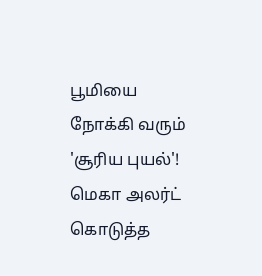பூமியை நோக்கி வரும் 'சூரிய புயல்'! மெகா அலர்ட் கொடுத்த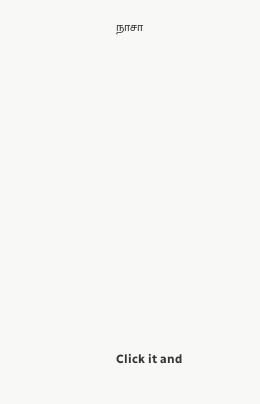நாசா












Click it and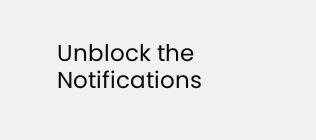Unblock the Notifications